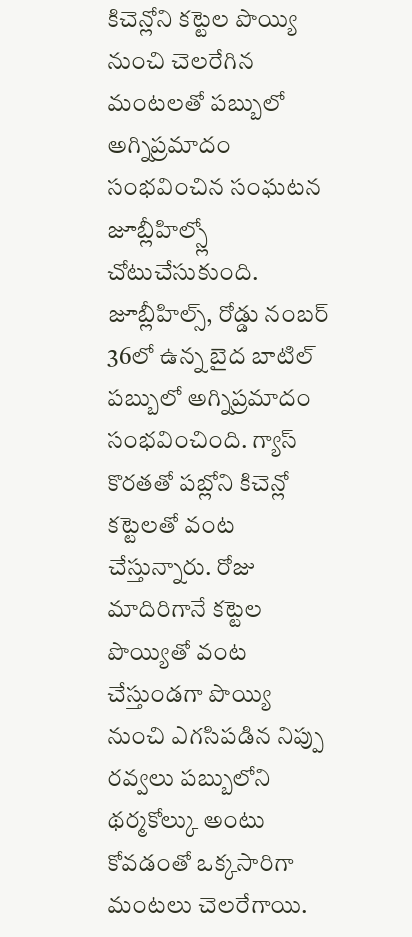కిచెన్లోని కట్టెల పొయ్యి నుంచి చెలరేగిన మంటలతో పబ్బులో అగ్నిప్రమాదం సంభవించిన సంఘటన జూబ్లీహిల్స్లో చోటుచేసుకుంది. జూబ్లీహిల్స్, రోడ్డు నంబర్ 36లో ఉన్న బైద బాటిల్ పబ్బులో అగ్నిప్రమాదం సంభవించింది. గ్యాస్ కొరతతో పబ్లోని కిచెన్లో కట్టెలతో వంట చేస్తున్నారు. రోజు మాదిరిగానే కట్టెల పొయ్యితో వంట చేస్తుండగా పొయ్యి నుంచి ఎగసిపడిన నిప్పు రవ్వలు పబ్బులోని థర్మకోల్కు అంటు కోవడంతో ఒక్కసారిగా మంటలు చెలరేగాయి.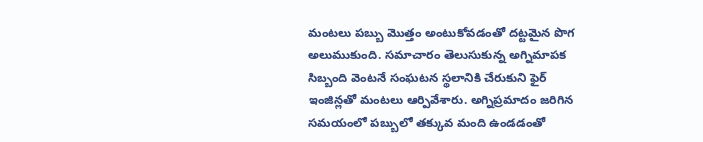మంటలు పబ్బు మొత్తం అంటుకోవడంతో దట్టమైన పొగ అలుముకుంది. సమాచారం తెలుసుకున్న అగ్నిమాపక సిబ్బంది వెంటనే సంఘటన స్థలానికి చేరుకుని ఫైర్ ఇంజిన్లతో మంటలు ఆర్పివేశారు. అగ్నిప్రమాదం జరిగిన సమయంలో పబ్బులో తక్కువ మంది ఉండడంతో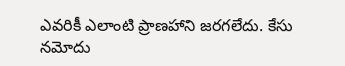ఎవరికీ ఎలాంటి ప్రాణహాని జరగలేదు. కేసు నమోదు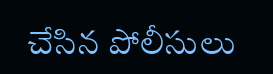చేసిన పోలీసులు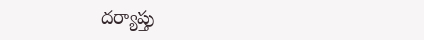దర్యాప్తు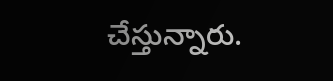చేస్తున్నారు.